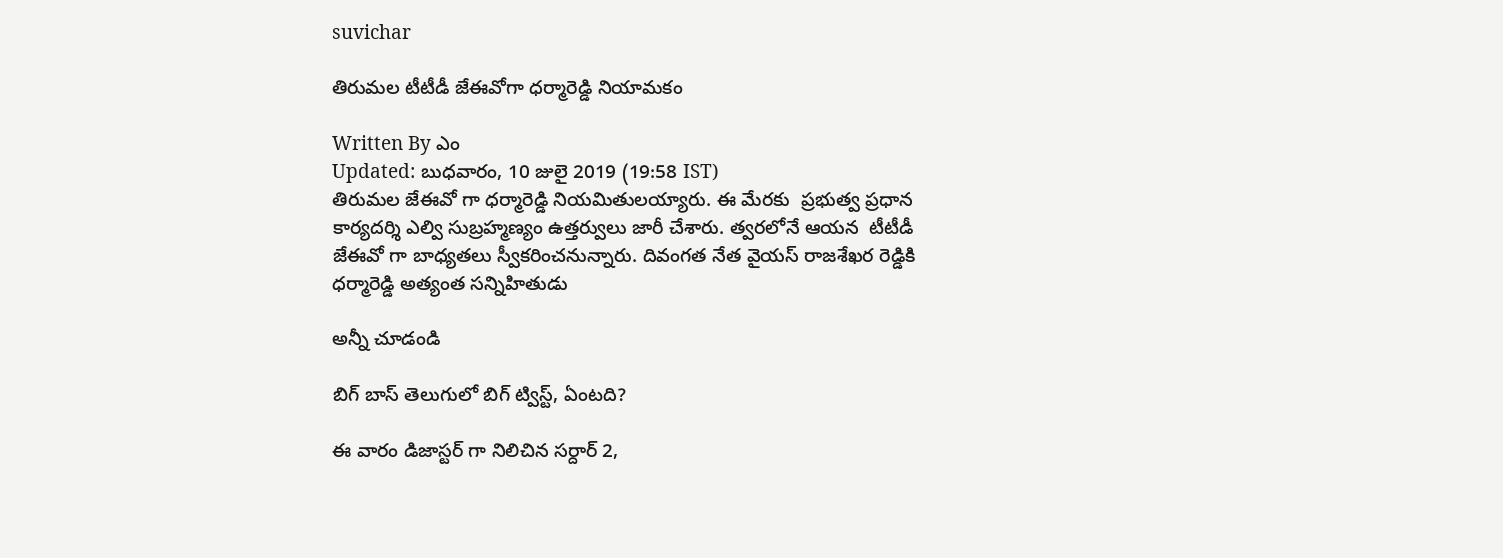suvichar

తిరుమల టీటీడీ జేఈవోగా ధర్మారెడ్డి నియామకం

Written By ఎం
Updated: బుధవారం, 10 జులై 2019 (19:58 IST)
తిరుమల జేఈవో గా ధర్మారెడ్డి నియమితులయ్యారు. ఈ మేరకు  ప్రభుత్వ ప్రధాన కార్యదర్శి ఎల్వి సుబ్రహ్మణ్యం ఉత్తర్వులు జారీ చేశారు. త్వరలోనే ఆయన  టీటీడీ జేఈవో గా బాధ్యతలు స్వీకరించనున్నారు. దివంగత నేత వైయస్ రాజశేఖర రెడ్డికి ధర్మారెడ్డి అత్యంత సన్నిహితుడు

అన్నీ చూడండి

బిగ్ బాస్ తెలుగులో బిగ్ ట్విస్ట్, ఏంటది?

ఈ వారం డిజాస్టర్ గా నిలిచిన సర్దార్ 2,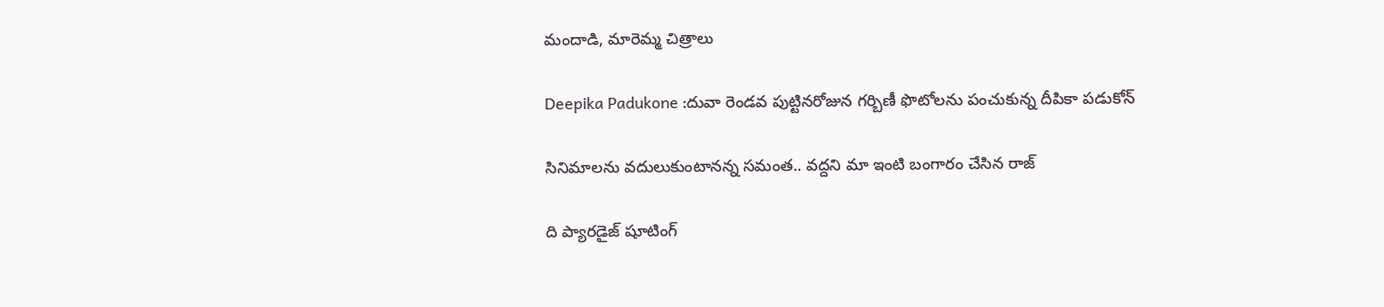మందాడి, మారెమ్మ చిత్రాలు

Deepika Padukone :దువా రెండవ పుట్టినరోజున గర్బిణీ ఫొటోలను పంచుకున్న దీపికా పడుకోన్

సినిమాలను వదులుకుంటానన్న సమంత.. వద్దని మా ఇంటి బంగారం చేసిన రాజ్

ది ప్యారడైజ్ షూటింగ్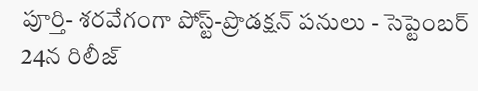పూర్తి- శరవేగంగా పోస్ట్-ప్రొడక్షన్ పనులు - సెప్టెంబర్ 24న రిలీజ్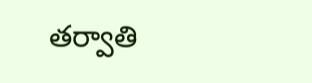తర్వాతి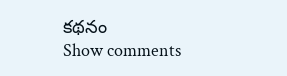కథనం
Show comments